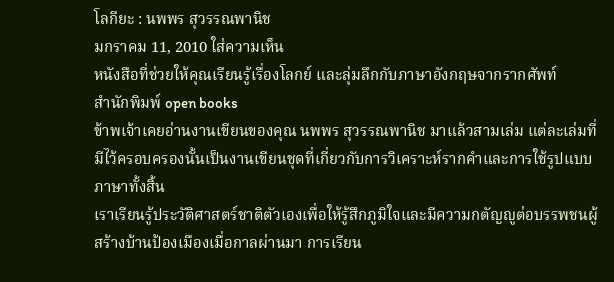โลกียะ : นพพร สุวรรณพานิช
มกราคม 11, 2010 ใส่ความเห็น
หนังสือที่ช่วยให้คุณเรียนรู้เรื่องโลกย์ และลุ่มลึกกับภาษาอังกฤษจากรากศัพท์
สำนักพิมพ์ open books
ข้าพเจ้าเคยอ่านงานเขียนของคุณ นพพร สุวรรณพานิช มาแล้วสามเล่ม แต่ละเล่มที่มีไว้ครอบครองนั้นเป็นงานเขียนชุดที่เกี่ยวกับการวิเคราะห์รากคำและการใช้รูปแบบภาษาทั้งสิ้น
เราเรียนรู้ประวัติศาสตร์ชาติตัวเองเพื่อให้รู้สึกภูมิใจและมีความกตัญญูต่อบรรพชนผู้สร้างบ้านป้องเมืองเมื่อกาลผ่านมา การเรียน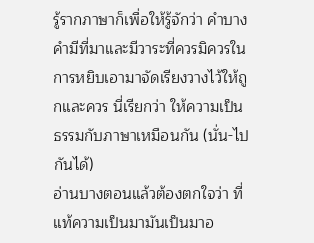รู้รากภาษาก็เพื่อให้รู้จักว่า คำบางคำมีที่มาและมีวาระที่ควรมิควรในการหยิบเอามาจัดเรียงวางไว้ให้ถูกและควร นี่เรียกว่า ให้ความเป็นธรรมกับภาษาเหมือนกัน (นั่น-ไปกันได้)
อ่านบางตอนแล้วต้องตกใจว่า ที่แท้ความเป็นมามันเป็นมาอ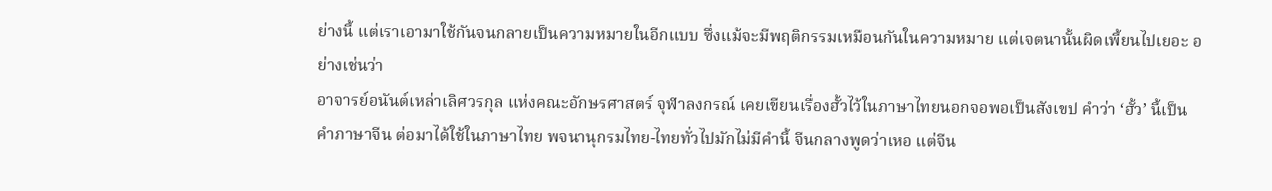ย่างนี้ แต่เราเอามาใช้กันจนกลายเป็นความหมายในอีกแบบ ซึ่งแม้จะมีพฤติกรรมเหมือนกันในความหมาย แต่เจตนานั้นผิดเพี้ยนไปเยอะ อย่างเช่นว่า
อาจารย์อนันต์เหล่าเลิศวรกุล แห่งคณะอักษรศาสตร์ จุฬาลงกรณ์ เคยเขียนเรื่องฮั้วไว้ในภาษาไทยนอกจอพอเป็นสังเขป คำว่า ‘ฮั้ว’ นี้เป็นคำภาษาจีน ต่อมาได้ใช้ในภาษาไทย พจนานุกรมไทย-ไทยทั่วไปมักไม่มีคำนี้ จีนกลางพูดว่าเหอ แต่จีน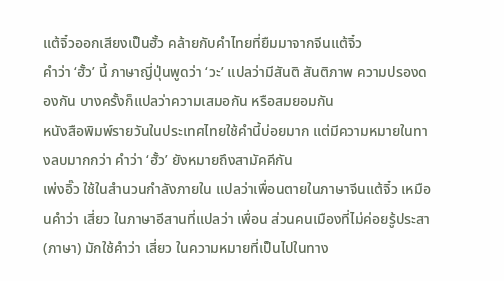แต้จิ๋วออกเสียงเป็นฮั้ว คล้ายกับคำไทยที่ยืมมาจากจีนแต้จิ๋ว
คำว่า ‘ฮั้ว’ นี้ ภาษาญี่ปุ่นพูดว่า ‘วะ’ แปลว่ามีสันติ สันติภาพ ความปรองดองกัน บางครั้งก็แปลว่าความเสมอกัน หรือสมยอมกัน
หนังสือพิมพ์รายวันในประเทศไทยใช้คำนี้บ่อยมาก แต่มีความหมายในทางลบมากกว่า คำว่า ‘ฮั้ว’ ยังหมายถึงสามัคคีกัน
เพ่งอิ๊ว ใช้ในสำนวนกำลังภายใน แปลว่าเพื่อนตายในภาษาจีนแต้จิ๋ว เหมือนคำว่า เสี่ยว ในภาษาอีสานที่แปลว่า เพื่อน ส่วนคนเมืองที่ไม่ค่อยรู้ประสา(ภาษา) มักใช้คำว่า เสี่ยว ในความหมายที่เป็นไปในทาง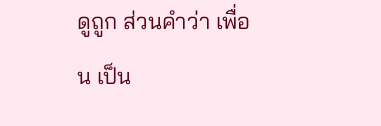ดูถูก ส่วนคำว่า เพื่อน เป็น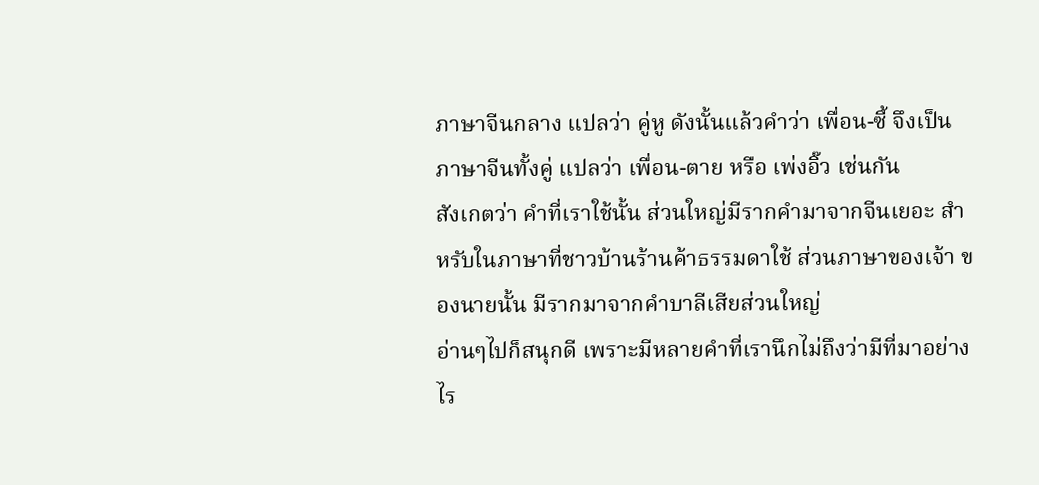ภาษาจีนกลาง แปลว่า คู่หู ดังนั้นแล้วคำว่า เพื่อน-ซี้ จึงเป็นภาษาจีนทั้งคู่ แปลว่า เพื่อน-ตาย หรือ เพ่งอิ๊ว เช่นกัน
สังเกตว่า คำที่เราใช้นั้น ส่วนใหญ่มีรากคำมาจากจีนเยอะ สำหรับในภาษาที่ชาวบ้านร้านค้าธรรมดาใช้ ส่วนภาษาของเจ้า ของนายนั้น มีรากมาจากคำบาลีเสียส่วนใหญ่
อ่านๆไปก็สนุกดี เพราะมีหลายคำที่เรานึกไม่ถึงว่ามีที่มาอย่างไร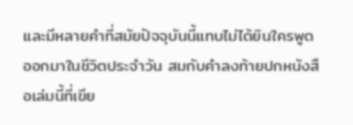และมีหลายคำที่สมัยปัจจุบันนี้แทบไม่ได้ยินใครพูดออกมาในชีวิตประจำวัน สมกับคำลงท้ายปกหนังสือเล่มนี้ที่เขีย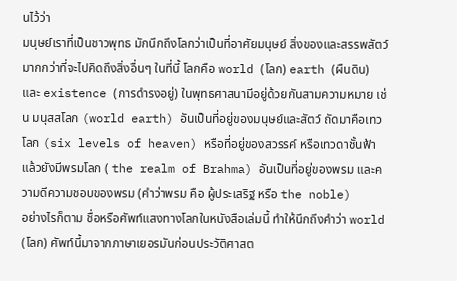นไว้ว่า
มนุษย์เราที่เป็นชาวพุทธ มักนึกถึงโลกว่าเป็นที่อาศัยมนุษย์ สิ่งของและสรรพสัตว์ มากกว่าที่จะไปคิดถึงสิ่งอื่นๆ ในที่นี้ โลกคือ world (โลก) earth (ผืนดิน) และ existence (การดำรงอยู่) ในพุทธศาสนามีอยู่ด้วยกันสามความหมาย เช่น มนุสสโลก (world earth) อันเป็นที่อยู่ของมนุษย์และสัตว์ ถัดมาคือเทวโลก (six levels of heaven) หรือที่อยู่ของสวรรค์ หรือเทวดาชั้นฟ้า แล้วยังมีพรมโลก ( the realm of Brahma) อันเป็นที่อยู่ของพรม และความดีความชอบของพรม (คำว่าพรม คือ ผู้ประเสริฐ หรือ the noble)
อย่างไรก็ตาม ชื่อหรือศัพท์แสงทางโลกในหนังสือเล่มนี้ ทำให้นึกถึงคำว่า world (โลก) ศัพท์นี้มาจากภาษาเยอรมันก่อนประวัติศาสต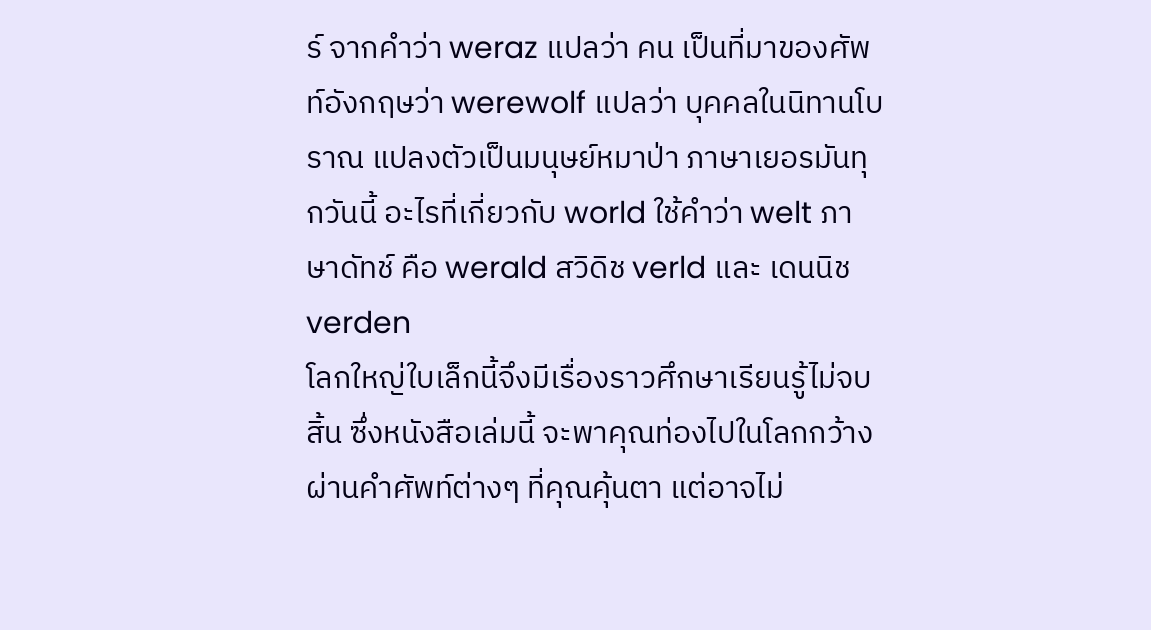ร์ จากคำว่า weraz แปลว่า คน เป็นที่มาของศัพท์อังกฤษว่า werewolf แปลว่า บุคคลในนิทานโบราณ แปลงตัวเป็นมนุษย์หมาป่า ภาษาเยอรมันทุกวันนี้ อะไรที่เกี่ยวกับ world ใช้คำว่า welt ภาษาดัทช์ คือ werald สวิดิช verld และ เดนนิช verden
โลกใหญ่ใบเล็กนี้จึงมีเรื่องราวศึกษาเรียนรู้ไม่จบสิ้น ซึ่งหนังสือเล่มนี้ จะพาคุณท่องไปในโลกกว้างผ่านคำศัพท์ต่างๆ ที่คุณคุ้นตา แต่อาจไม่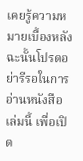เคยรู้ความหมายเบื้องหลัง ฉะนั้นโปรดอย่ารีรอในการอ่านหนังสือเล่มนี้ เพื่อเปิด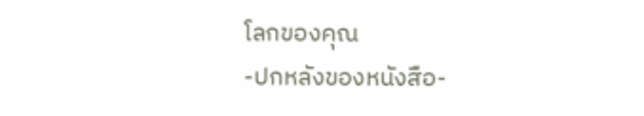โลกของคุณ
-ปกหลังของหนังสือ-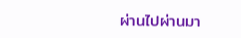ผ่านไปผ่านมา